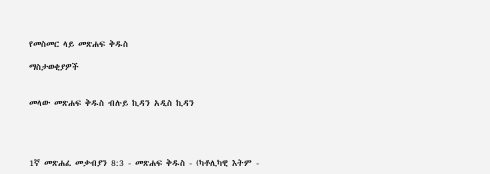የመስመር ላይ መጽሐፍ ቅዱስ

ማስታወቂያዎች


መላው መጽሐፍ ቅዱስ ብሉይ ኪዳን አዲስ ኪዳን




1ኛ መጽሐፈ መቃብያን 8:3 - መጽሐፍ ቅዱስ - (ካቶሊካዊ እትም -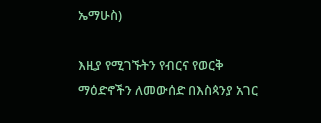ኤማሁስ)

እዚያ የሚገኙትን የብርና የወርቅ ማዕድኖችን ለመውሰድ በእስጳንያ አገር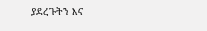ያደረጉትን እና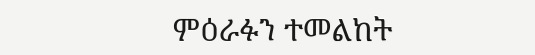ምዕራፉን ተመልከት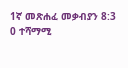1ኛ መጽሐፈ መቃብያን 8:3
0 ተሻማሚ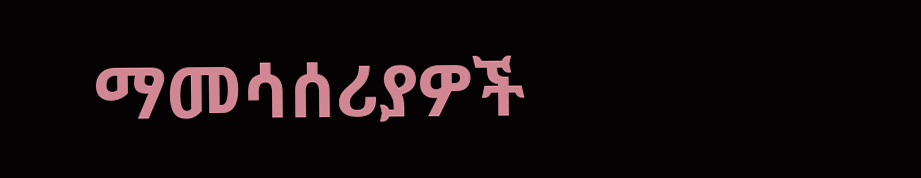ማመሳሰሪያዎች